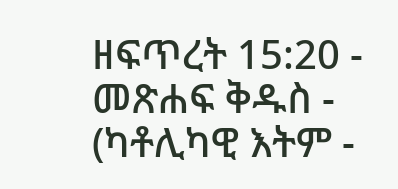ዘፍጥረት 15:20 - መጽሐፍ ቅዱስ - (ካቶሊካዊ እትም -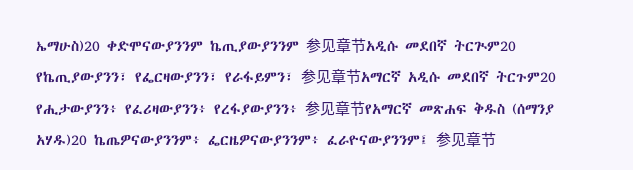ኤማሁስ)20 ቀድሞናውያንንም ኬጢያውያንንም 参见章节አዲሱ መደበኛ ትርጒም20 የኬጢያውያንን፣ የፌርዛውያንን፣ የራፋይምን፣ 参见章节አማርኛ አዲሱ መደበኛ ትርጉም20 የሒታውያንን፥ የፈሪዛውያንን፥ የረፋያውያንን፥ 参见章节የአማርኛ መጽሐፍ ቅዱስ (ሰማንያ አሃዱ)20 ኬጤዎናውያንንም፥ ፌርዜዎናውያንንም፥ ፈራዮናውያንንም፤ 参见章节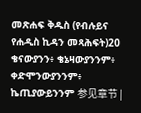መጽሐፍ ቅዱስ (የብሉይና የሐዲስ ኪዳን መጻሕፍት)20 ቄናውያንን፥ ቄኔዛውያንንም፥ ቀድሞንውያንንም፥ ኬጢያውይንንም 参见章节 |